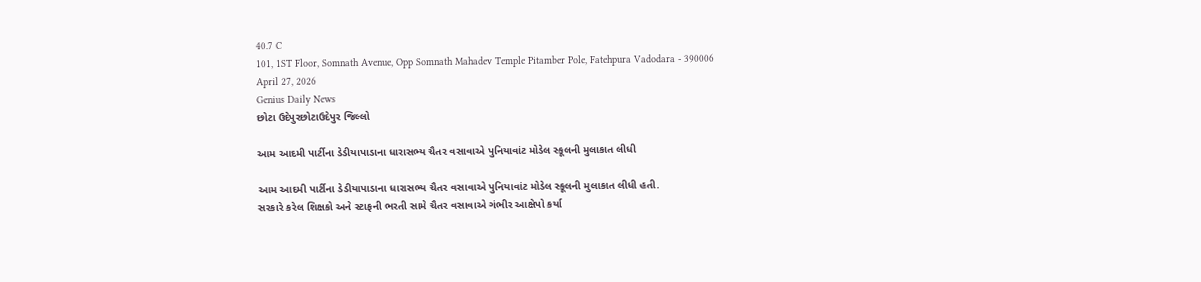40.7 C
101, 1ST Floor, Somnath Avenue, Opp Somnath Mahadev Temple Pitamber Pole, Fatehpura Vadodara - 390006
April 27, 2026
Genius Daily News
છોટા ઉદેપુરછોટાઉદેપુર જિલ્લો

આમ આદમી પાર્ટીના ડેડીયાપાડાના ધારાસભ્ય ચૈતર વસાવાએ પુનિયાવાંટ મોડેલ સ્કૂલની મુલાકાત લીધી

આમ આદમી પાર્ટીના ડેડીયાપાડાના ધારાસભ્ય ચૈતર વસાવાએ પુનિયાવાંટ મોડેલ સ્કૂલની મુલાકાત લીધી હતી.
સરકારે કરેલ શિક્ષકો અને સ્ટાફની ભરતી સામે ચૈતર વસાવાએ ગંભીર આક્ષેપો કર્યા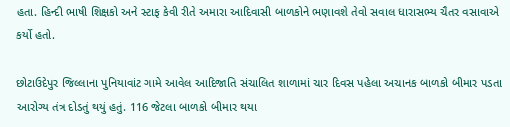હતા. હિન્દી ભાષી શિક્ષકો અને સ્ટાફ કેવી રીતે અમારા આદિવાસી બાળકોને ભણાવશે તેવો સવાલ ધારાસભ્ય ચૈતર વસાવાએ કર્યો હતો.

છોટાઉદેપુર જિલ્લાના પુનિયાવાંટ ગામે આવેલ આદિજાતિ સંચાલિત શાળામાં ચાર દિવસ પહેલા અચાનક બાળકો બીમાર પડતા આરોગ્ય તંત્ર દોડતું થયું હતું. 116 જેટલા બાળકો બીમાર થયા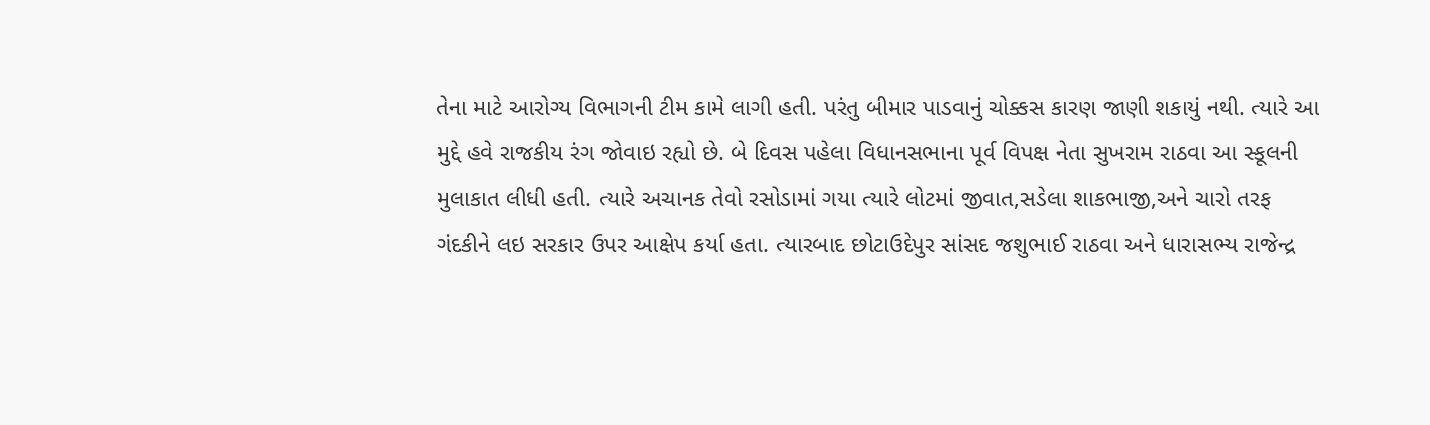તેના માટે આરોગ્ય વિભાગની ટીમ કામે લાગી હતી. પરંતુ બીમાર પાડવાનું ચોક્કસ કારણ જાણી શકાયું નથી. ત્યારે આ મુદ્દે હવે રાજકીય રંગ જોવાઇ રહ્યો છે. બે દિવસ પહેલા વિધાનસભાના પૂર્વ વિપક્ષ નેતા સુખરામ રાઠવા આ સ્કૂલની મુલાકાત લીધી હતી. ત્યારે અચાનક તેવો રસોડામાં ગયા ત્યારે લોટમાં જીવાત,સડેલા શાકભાજી,અને ચારો તરફ ગંદકીને લઇ સરકાર ઉપર આક્ષેપ કર્યા હતા. ત્યારબાદ છોટાઉદેપુર સાંસદ જશુભાઈ રાઠવા અને ધારાસભ્ય રાજેન્દ્ર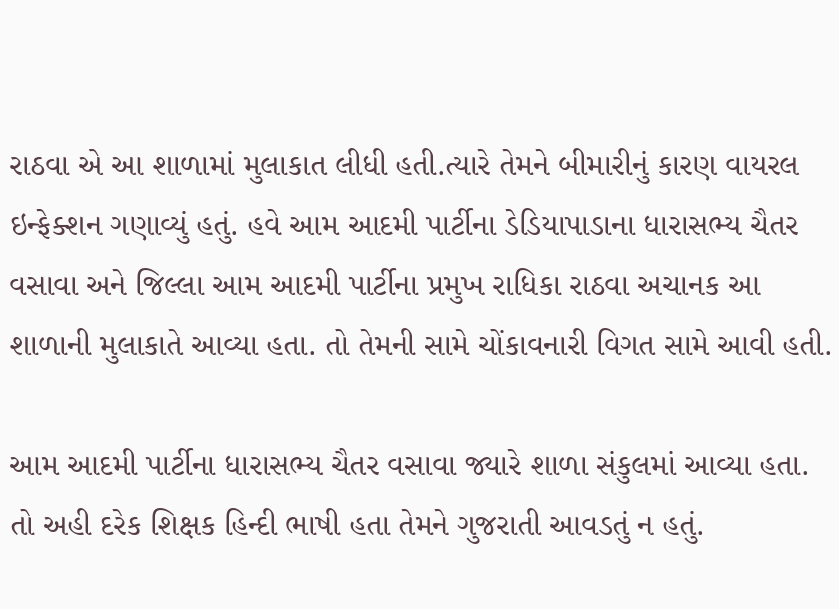રાઠવા એ આ શાળામાં મુલાકાત લીધી હતી.ત્યારે તેમને બીમારીનું કારણ વાયરલ ઇન્ફેક્શન ગણાવ્યું હતું. હવે આમ આદમી પાર્ટીના ડેડિયાપાડાના ધારાસભ્ય ચૈતર વસાવા અને જિલ્લા આમ આદમી પાર્ટીના પ્રમુખ રાધિકા રાઠવા અચાનક આ શાળાની મુલાકાતે આવ્યા હતા. તો તેમની સામે ચોંકાવનારી વિગત સામે આવી હતી.

આમ આદમી પાર્ટીના ધારાસભ્ય ચૈતર વસાવા જ્યારે શાળા સંકુલમાં આવ્યા હતા. તો અહી દરેક શિક્ષક હિન્દી ભાષી હતા તેમને ગુજરાતી આવડતું ન હતું.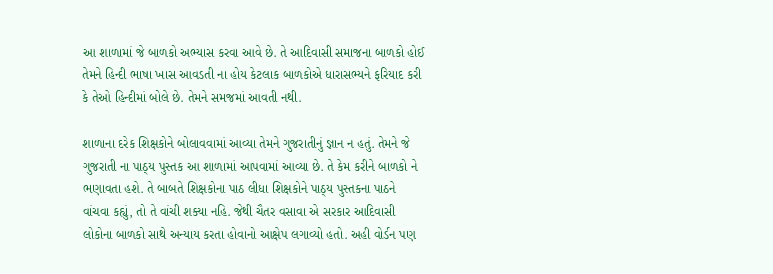આ શાળામાં જે બાળકો અભ્યાસ કરવા આવે છે. તે આદિવાસી સમાજના બાળકો હોઈ તેમને હિન્દી ભાષા ખાસ આવડતી ના હોય કેટલાક બાળકોએ ધારાસભ્યને ફરિયાદ કરી કે તેઓ હિન્દીમાં બોલે છે. તેમને સમજમાં આવતી નથી.

શાળાના દરેક શિક્ષકોને બોલાવવામાં આવ્યા તેમને ગુજરાતીનું જ્ઞાન ન હતું. તેમને જે ગુજરાતી ના પાઠ્ય પુસ્તક આ શાળામાં આપવામાં આવ્યા છે. તે કેમ કરીને બાળકો ને ભણાવતા હશે. તે બાબતે શિક્ષકોના પાઠ લીધા શિક્ષકોને પાઠ્ય પુસ્તકના પાઠને વાંચવા કહ્યું, તો તે વાંચી શક્યા નહિ. જેથી ચૈતર વસાવા એ સરકાર આદિવાસી લોકોના બાળકો સાથે અન્યાય કરતા હોવાનો આક્ષેપ લગાવ્યો હતો. અહી વોર્ડન પણ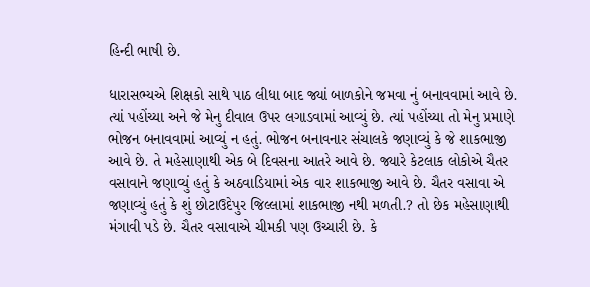હિન્દી ભાષી છે.

ધારાસભ્યએ શિક્ષકો સાથે પાઠ લીધા બાદ જ્યાં બાળકોને જમવા નું બનાવવામાં આવે છે. ત્યાં પહોંચ્યા અને જે મેનુ દીવાલ ઉપર લગાડવામાં આવ્યું છે. ત્યાં પહોંચ્યા તો મેનુ પ્રમાણે ભોજન બનાવવામાં આવ્યું ન હતું. ભોજન બનાવનાર સંચાલકે જણાવ્યું કે જે શાકભાજી આવે છે. તે મહેસાણાથી એક બે દિવસના આતરે આવે છે. જ્યારે કેટલાક લોકોએ ચૈતર વસાવાને જણાવ્યું હતું કે અઠવાડિયામાં એક વાર શાકભાજી આવે છે. ચૈતર વસાવા એ જણાવ્યું હતું કે શું છોટાઉદેપુર જિલ્લામાં શાકભાજી નથી મળતી.? તો છેક મહેસાણાથી મંગાવી પડે છે. ચૈતર વસાવાએ ચીમકી પણ ઉચ્ચારી છે. કે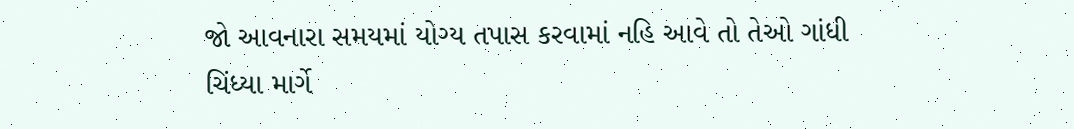જો આવનારા સમયમાં યોગ્ય તપાસ કરવામાં નહિ આવે તો તેઓ ગાંધી ચિંધ્યા માર્ગે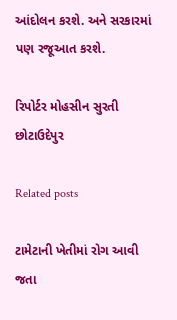આંદોલન કરશે. અને સરકારમાં પણ રજૂઆત કરશે.

રિપોર્ટર મોહસીન સુરતી છોટાઉદેપુર

Related posts

ટામેટાની ખેતીમાં રોગ આવી જતા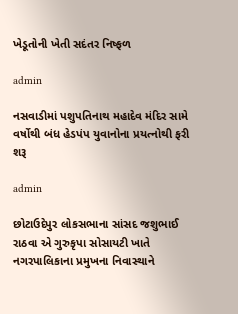ખેડૂતોની ખેતી સદંતર નિષ્ફળ

admin

નસવાડીમાં પશુપતિનાથ મહાદેવ મંદિર સામે વર્ષોથી બંધ હેડપંપ યુવાનોના પ્રયત્નોથી ફરી શરૂ

admin

છોટાઉદેપુર લોકસભાના સાંસદ જશુભાઈ રાઠવા એ ગુરુકૃપા સોસાયટી ખાતે નગરપાલિકાના પ્રમુખના નિવાસ્થાને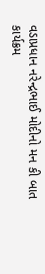વડાપ્રધાન નરેન્દ્રભાઈ મોદીનો મન કી બાત કાર્યક્રમ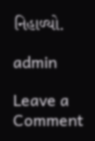નિહાળ્યો.

admin

Leave a Comment